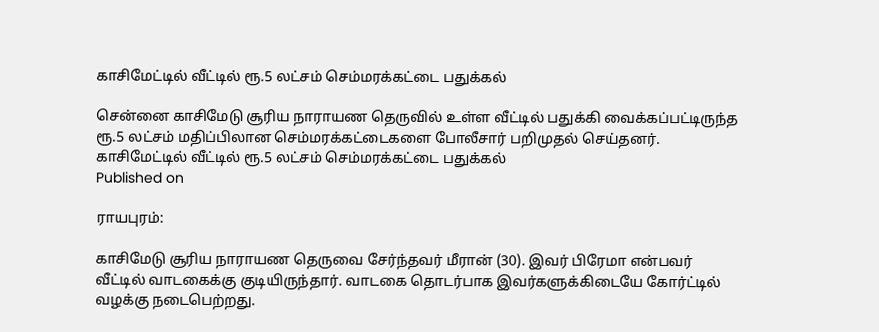காசிமேட்டில் வீட்டில் ரூ.5 லட்சம் செம்மரக்கட்டை பதுக்கல்

சென்னை காசிமேடு சூரிய நாராயண தெருவில் உள்ள வீட்டில் பதுக்கி வைக்கப்பட்டிருந்த ரூ.5 லட்சம் மதிப்பிலான செம்மரக்கட்டைகளை போலீசார் பறிமுதல் செய்தனர்.
காசிமேட்டில் வீட்டில் ரூ.5 லட்சம் செம்மரக்கட்டை பதுக்கல்
Published on

ராயபுரம்:

காசிமேடு சூரிய நாராயண தெருவை சேர்ந்தவர் மீரான் (30). இவர் பிரேமா என்பவர் வீட்டில் வாடகைக்கு குடியிருந்தார். வாடகை தொடர்பாக இவர்களுக்கிடையே கோர்ட்டில் வழக்கு நடைபெற்றது.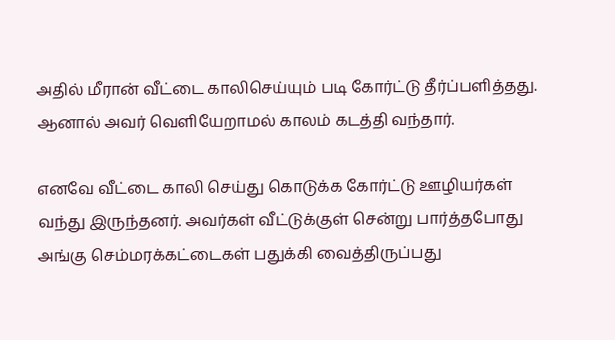அதில் மீரான் வீட்டை காலிசெய்யும் படி கோர்ட்டு தீர்ப்பளித்தது. ஆனால் அவர் வெளியேறாமல் காலம் கடத்தி வந்தார்.

எனவே வீட்டை காலி செய்து கொடுக்க கோர்ட்டு ஊழியர்கள் வந்து இருந்தனர். அவர்கள் வீட்டுக்குள் சென்று பார்த்தபோது அங்கு செம்மரக்கட்டைகள் பதுக்கி வைத்திருப்பது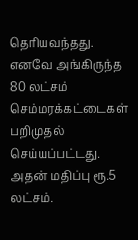தெரியவந்தது. எனவே அங்கிருந்த 80 லட்சம் செம்மரக்கட்டைகள் பறிமுதல் செய்யப்பட்டது. அதன் மதிப்பு ரூ.5 லட்சம்.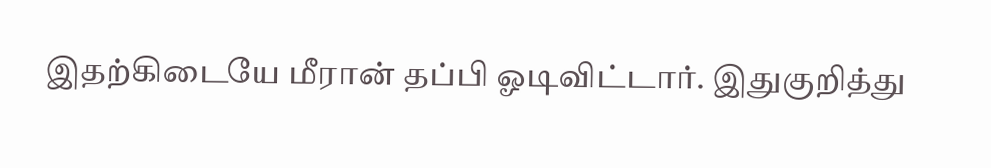இதற்கிடையே மீரான் தப்பி ஓடிவிட்டார். இதுகுறித்து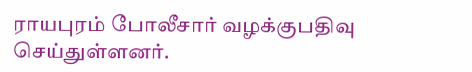ராயபுரம் போலீசார் வழக்குபதிவு செய்துள்ளனர்.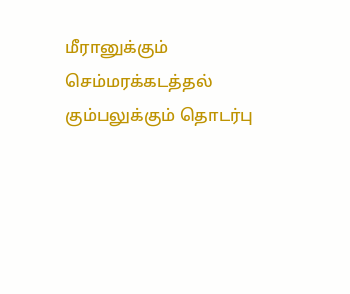மீரானுக்கும் செம்மரக்கடத்தல் கும்பலுக்கும் தொடர்பு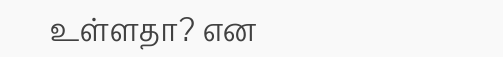உள்ளதா? என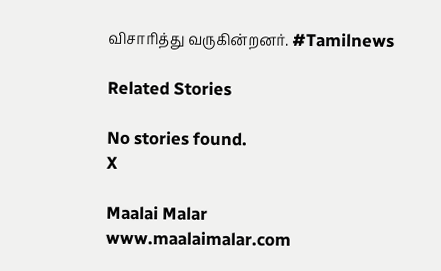விசாரித்து வருகின்றனர். #Tamilnews

Related Stories

No stories found.
X

Maalai Malar
www.maalaimalar.com